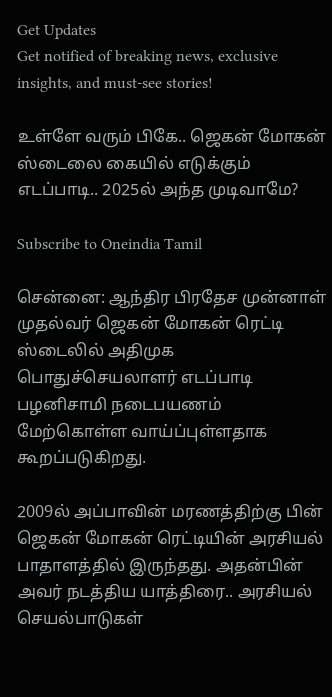Get Updates
Get notified of breaking news, exclusive insights, and must-see stories!

உள்ளே வரும் பிகே.. ஜெகன் மோகன் ஸ்டைலை கையில் எடுக்கும் எடப்பாடி.. 2025ல் அந்த முடிவாமே?

Subscribe to Oneindia Tamil

சென்னை: ஆந்திர பிரதேச முன்னாள் முதல்வர் ஜெகன் மோகன் ரெட்டி ஸ்டைலில் அதிமுக பொதுச்செயலாளர் எடப்பாடி பழனிசாமி நடைபயணம் மேற்கொள்ள வாய்ப்புள்ளதாக கூறப்படுகிறது.

2009ல் அப்பாவின் மரணத்திற்கு பின் ஜெகன் மோகன் ரெட்டியின் அரசியல் பாதாளத்தில் இருந்தது. அதன்பின் அவர் நடத்திய யாத்திரை.. அரசியல் செயல்பாடுகள்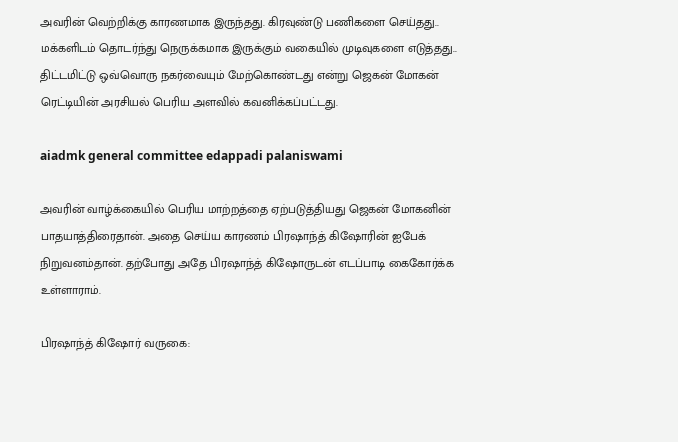அவரின் வெற்றிக்கு காரணமாக இருந்தது. கிரவுண்டு பணிகளை செய்தது.. மக்களிடம் தொடர்ந்து நெருக்கமாக இருக்கும் வகையில் முடிவுகளை எடுத்தது.. திட்டமிட்டு ஒவ்வொரு நகர்வையும் மேற்கொண்டது என்று ஜெகன் மோகன் ரெட்டியின் அரசியல் பெரிய அளவில் கவனிக்கப்பட்டது.

aiadmk general committee edappadi palaniswami

அவரின் வாழ்க்கையில் பெரிய மாற்றத்தை ஏற்படுத்தியது ஜெகன் மோகனின் பாதயாத்திரைதான். அதை செய்ய காரணம் பிரஷாந்த் கிஷோரின் ஐபேக் நிறுவனம்தான். தற்போது அதே பிரஷாந்த் கிஷோருடன் எடப்பாடி கைகோர்க்க உள்ளாராம்.

பிரஷாந்த் கிஷோர் வருகை: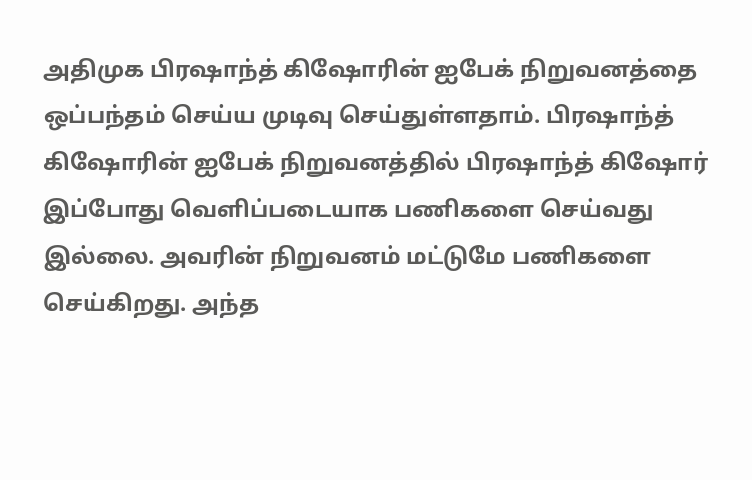அதிமுக பிரஷாந்த் கிஷோரின் ஐபேக் நிறுவனத்தை ஒப்பந்தம் செய்ய முடிவு செய்துள்ளதாம். பிரஷாந்த் கிஷோரின் ஐபேக் நிறுவனத்தில் பிரஷாந்த் கிஷோர் இப்போது வெளிப்படையாக பணிகளை செய்வது இல்லை. அவரின் நிறுவனம் மட்டுமே பணிகளை செய்கிறது. அந்த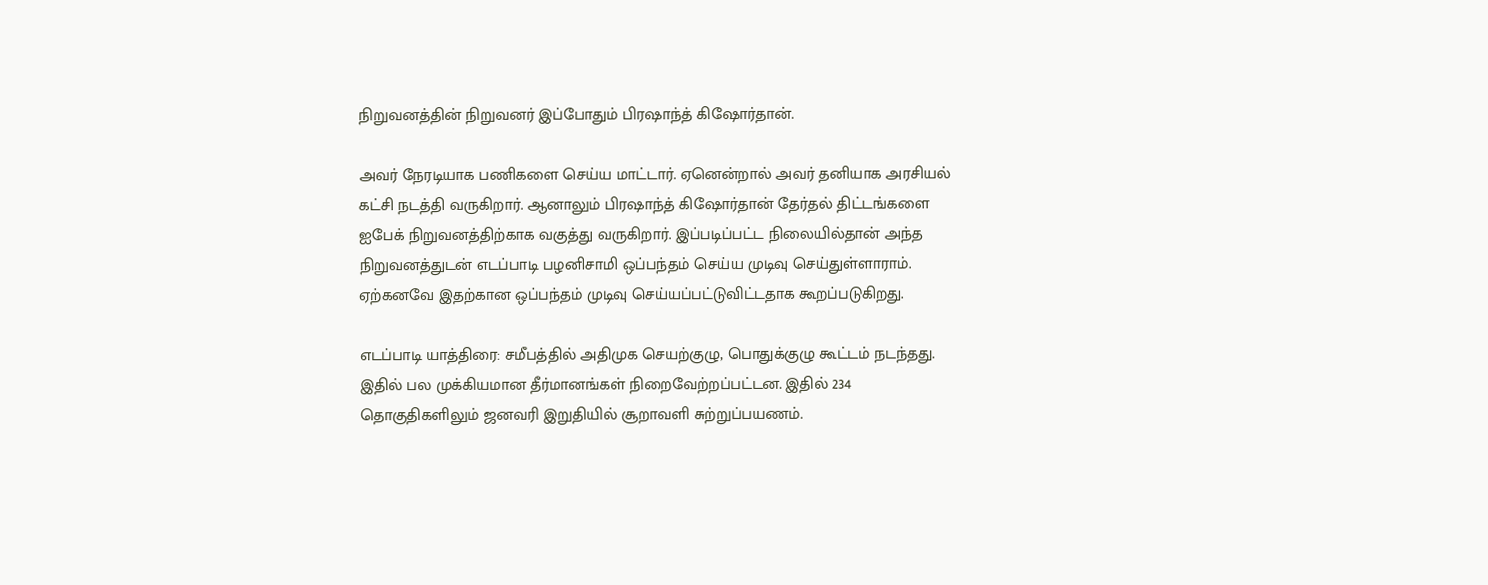நிறுவனத்தின் நிறுவனர் இப்போதும் பிரஷாந்த் கிஷோர்தான்.

அவர் நேரடியாக பணிகளை செய்ய மாட்டார். ஏனென்றால் அவர் தனியாக அரசியல் கட்சி நடத்தி வருகிறார். ஆனாலும் பிரஷாந்த் கிஷோர்தான் தேர்தல் திட்டங்களை ஐபேக் நிறுவனத்திற்காக வகுத்து வருகிறார். இப்படிப்பட்ட நிலையில்தான் அந்த நிறுவனத்துடன் எடப்பாடி பழனிசாமி ஒப்பந்தம் செய்ய முடிவு செய்துள்ளாராம். ஏற்கனவே இதற்கான ஒப்பந்தம் முடிவு செய்யப்பட்டுவிட்டதாக கூறப்படுகிறது.

எடப்பாடி யாத்திரை: சமீபத்தில் அதிமுக செயற்குழு, பொதுக்குழு கூட்டம் நடந்தது. இதில் பல முக்கியமான தீர்மானங்கள் நிறைவேற்றப்பட்டன. இதில் 234 தொகுதிகளிலும் ஜனவரி இறுதியில் சூறாவளி சுற்றுப்பயணம்.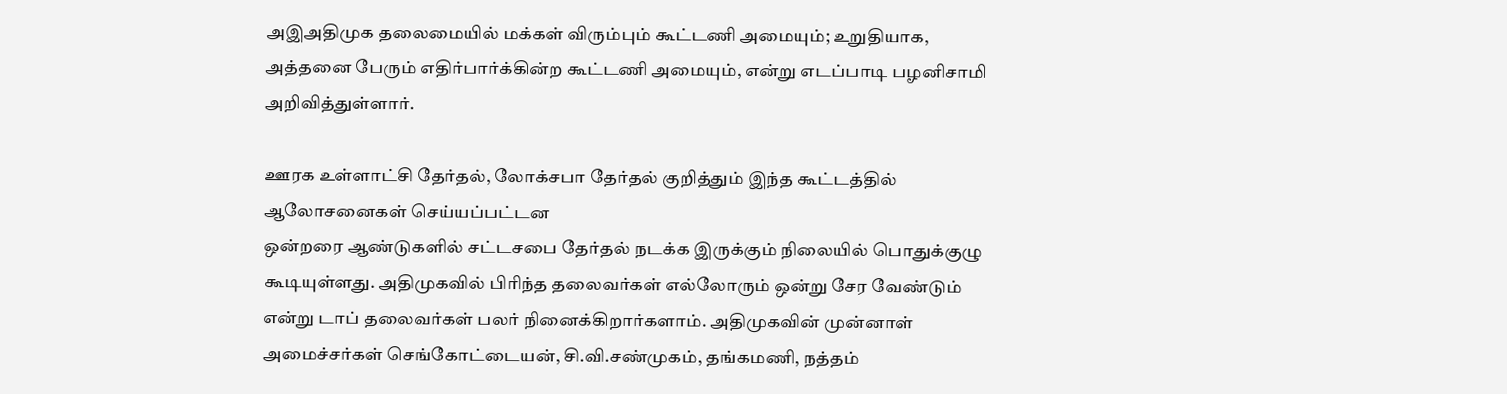அஇஅதிமுக தலைமையில் மக்கள் விரும்பும் கூட்டணி அமையும்; உறுதியாக, அத்தனை பேரும் எதிர்பார்க்கின்ற கூட்டணி அமையும், என்று எடப்பாடி பழனிசாமி அறிவித்துள்ளார்.

ஊரக உள்ளாட்சி தேர்தல், லோக்சபா தேர்தல் குறித்தும் இந்த கூட்டத்தில் ஆலோசனைகள் செய்யப்பட்டன
ஒன்றரை ஆண்டுகளில் சட்டசபை தேர்தல் நடக்க இருக்கும் நிலையில் பொதுக்குழு கூடியுள்ளது. அதிமுகவில் பிரிந்த தலைவர்கள் எல்லோரும் ஒன்று சேர வேண்டும் என்று டாப் தலைவர்கள் பலர் நினைக்கிறார்களாம். அதிமுகவின் முன்னாள் அமைச்சர்கள் செங்கோட்டையன், சி.வி.சண்முகம், தங்கமணி, நத்தம்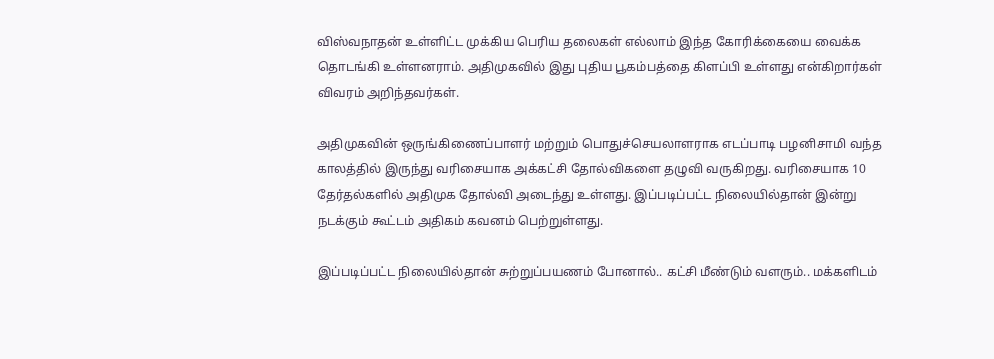விஸ்வநாதன் உள்ளிட்ட முக்கிய பெரிய தலைகள் எல்லாம் இந்த கோரிக்கையை வைக்க தொடங்கி உள்ளனராம். அதிமுகவில் இது புதிய பூகம்பத்தை கிளப்பி உள்ளது என்கிறார்கள் விவரம் அறிந்தவர்கள்.

அதிமுகவின் ஒருங்கிணைப்பாளர் மற்றும் பொதுச்செயலாளராக எடப்பாடி பழனிசாமி வந்த காலத்தில் இருந்து வரிசையாக அக்கட்சி தோல்விகளை தழுவி வருகிறது. வரிசையாக 10 தேர்தல்களில் அதிமுக தோல்வி அடைந்து உள்ளது. இப்படிப்பட்ட நிலையில்தான் இன்று நடக்கும் கூட்டம் அதிகம் கவனம் பெற்றுள்ளது.

இப்படிப்பட்ட நிலையில்தான் சுற்றுப்பயணம் போனால்.. கட்சி மீண்டும் வளரும்.. மக்களிடம்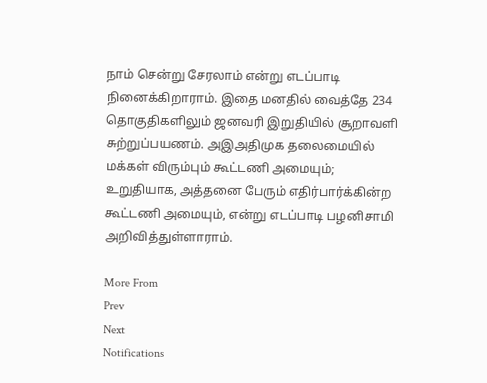நாம் சென்று சேரலாம் என்று எடப்பாடி நினைக்கிறாராம். இதை மனதில் வைத்தே 234 தொகுதிகளிலும் ஜனவரி இறுதியில் சூறாவளி சுற்றுப்பயணம். அஇஅதிமுக தலைமையில் மக்கள் விரும்பும் கூட்டணி அமையும்; உறுதியாக, அத்தனை பேரும் எதிர்பார்க்கின்ற கூட்டணி அமையும், என்று எடப்பாடி பழனிசாமி அறிவித்துள்ளாராம்.

More From
Prev
Next
Notifications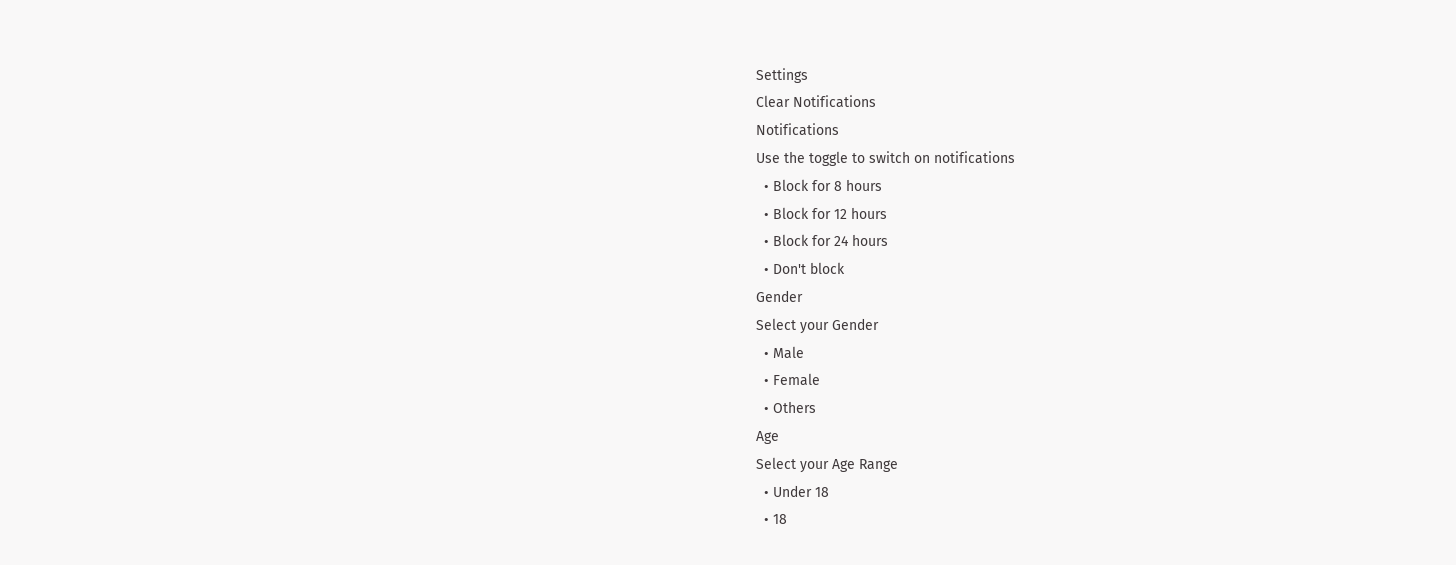Settings
Clear Notifications
Notifications
Use the toggle to switch on notifications
  • Block for 8 hours
  • Block for 12 hours
  • Block for 24 hours
  • Don't block
Gender
Select your Gender
  • Male
  • Female
  • Others
Age
Select your Age Range
  • Under 18
  • 18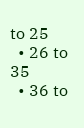to 25
  • 26 to 35
  • 36 to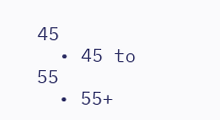45
  • 45 to 55
  • 55+